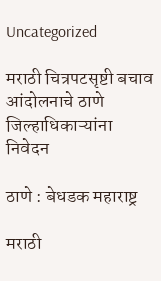Uncategorized

मराठी चित्रपटसृष्टी बचाव आंदोलनाचे ठाणे जिल्हाधिकाऱ्यांना निवेदन

ठाणे : बेधडक महाराष्ट्र

मराठी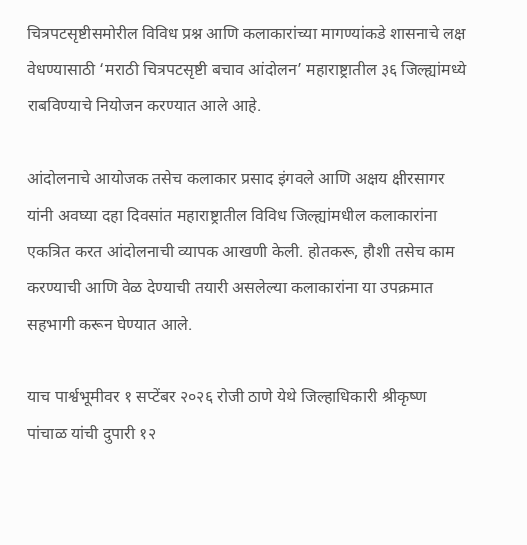चित्रपटसृष्टीसमोरील विविध प्रश्न आणि कलाकारांच्या मागण्यांकडे शासनाचे लक्ष वेधण्यासाठी ‘मराठी चित्रपटसृष्टी बचाव आंदोलन’ महाराष्ट्रातील ३६ जिल्ह्यांमध्ये राबविण्याचे नियोजन करण्यात आले आहे.

आंदोलनाचे आयोजक तसेच कलाकार प्रसाद इंगवले आणि अक्षय क्षीरसागर यांनी अवघ्या दहा दिवसांत महाराष्ट्रातील विविध जिल्ह्यांमधील कलाकारांना एकत्रित करत आंदोलनाची व्यापक आखणी केली. होतकरू, हौशी तसेच काम करण्याची आणि वेळ देण्याची तयारी असलेल्या कलाकारांना या उपक्रमात सहभागी करून घेण्यात आले.

याच पार्श्वभूमीवर १ सप्टेंबर २०२६ रोजी ठाणे येथे जिल्हाधिकारी श्रीकृष्ण पांचाळ यांची दुपारी १२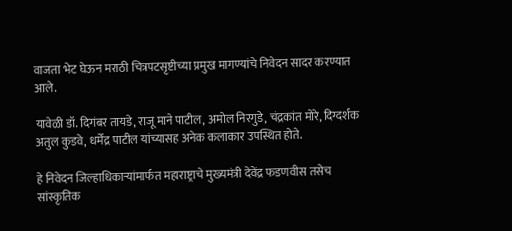वाजता भेट घेऊन मराठी चित्रपटसृष्टीच्या प्रमुख मागण्यांचे निवेदन सादर करण्यात आले.

यावेळी डॉ. दिगंबर तायडे, राजू माने पाटील, अमोल निरगुडे, चंद्रकांत मोरे, दिग्दर्शक अतुल कुडवे, धर्मेंद्र पाटील यांच्यासह अनेक कलाकार उपस्थित होते.

हे निवेदन जिल्हाधिकाऱ्यांमार्फत महाराष्ट्राचे मुख्यमंत्री देवेंद्र फडणवीस तसेच सांस्कृतिक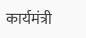कार्यमंत्री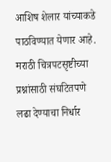आशिष शेलार यांच्याकडे पाठविण्यात येणार आहे. मराठी चित्रपटसृष्टीच्या प्रश्नांसाठी संघटितपणे लढा देण्याचा निर्धार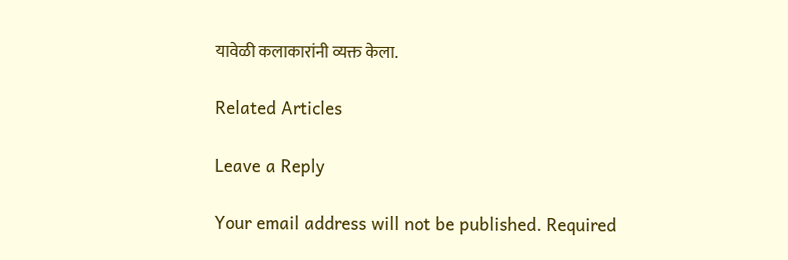यावेळी कलाकारांनी व्यक्त केला.

Related Articles

Leave a Reply

Your email address will not be published. Required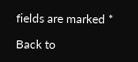fields are marked *

Back to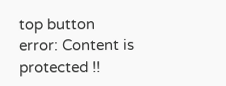top button
error: Content is protected !!